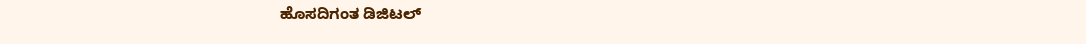ಹೊಸದಿಗಂತ ಡಿಜಿಟಲ್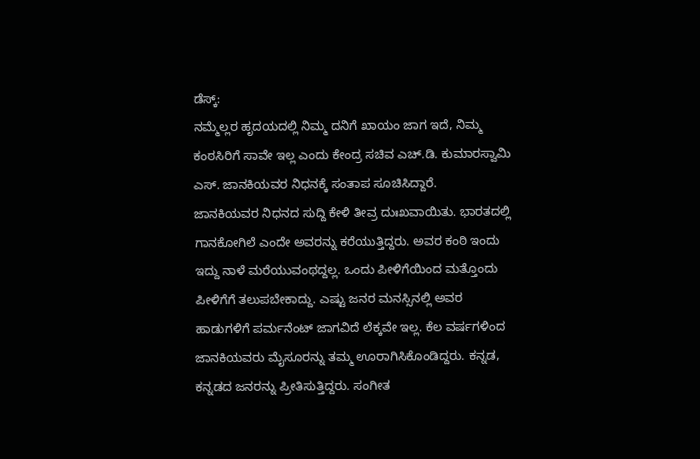ಡೆಸ್ಕ್:
ನಮ್ಮೆಲ್ಲರ ಹೃದಯದಲ್ಲಿ ನಿಮ್ಮ ದನಿಗೆ ಖಾಯಂ ಜಾಗ ಇದೆ, ನಿಮ್ಮ ಕಂಠಸಿರಿಗೆ ಸಾವೇ ಇಲ್ಲ ಎಂದು ಕೇಂದ್ರ ಸಚಿವ ಎಚ್.ಡಿ. ಕುಮಾರಸ್ವಾಮಿ ಎಸ್. ಜಾನಕಿಯವರ ನಿಧನಕ್ಕೆ ಸಂತಾಪ ಸೂಚಿಸಿದ್ದಾರೆ.
ಜಾನಕಿಯವರ ನಿಧನದ ಸುದ್ದಿ ಕೇಳಿ ತೀವ್ರ ದುಃಖವಾಯಿತು. ಭಾರತದಲ್ಲಿ ಗಾನಕೋಗಿಲೆ ಎಂದೇ ಅವರನ್ನು ಕರೆಯುತ್ತಿದ್ದರು. ಅವರ ಕಂಠಿ ಇಂದು ಇದ್ದು ನಾಳೆ ಮರೆಯುವಂಥದ್ದಲ್ಲ. ಒಂದು ಪೀಳಿಗೆಯಿಂದ ಮತ್ತೊಂದು ಪೀಳಿಗೆಗೆ ತಲುಪಬೇಕಾದ್ದು. ಎಷ್ಟು ಜನರ ಮನಸ್ಸಿನಲ್ಲಿ ಅವರ ಹಾಡುಗಳಿಗೆ ಪರ್ಮನೆಂಟ್ ಜಾಗವಿದೆ ಲೆಕ್ಕವೇ ಇಲ್ಲ. ಕೆಲ ವರ್ಷಗಳಿಂದ ಜಾನಕಿಯವರು ಮೈಸೂರನ್ನು ತಮ್ಮ ಊರಾಗಿಸಿಕೊಂಡಿದ್ದರು. ಕನ್ನಡ, ಕನ್ನಡದ ಜನರನ್ನು ಪ್ರೀತಿಸುತ್ತಿದ್ದರು. ಸಂಗೀತ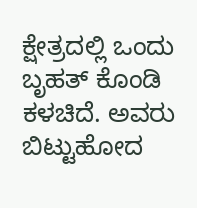ಕ್ಷೇತ್ರದಲ್ಲಿ ಒಂದು ಬೃಹತ್ ಕೊಂಡಿ ಕಳಚಿದೆ. ಅವರು ಬಿಟ್ಟುಹೋದ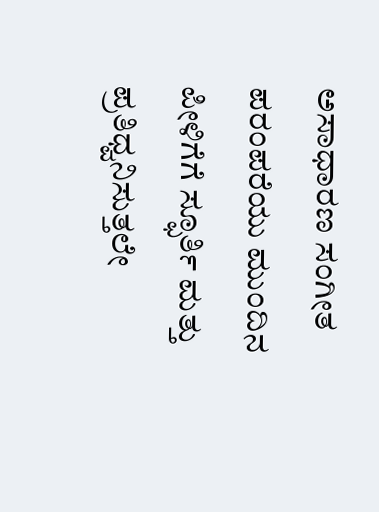ಅಸಾಧಾರಣ ಸಂಗೀತ ಪರಂಪರೆಯು ಮುಂದಿನ ಪೀಳಿಗೆಗೆ ಸ್ಫೂರ್ತಿ ಮತ್ತು ಪ್ರತಿಧ್ವನಿಸುತ್ತಲೇ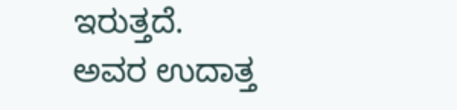ಇರುತ್ತದೆ.
ಅವರ ಉದಾತ್ತ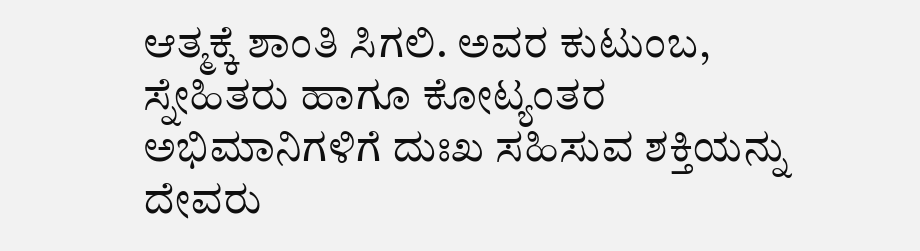ಆತ್ಮಕ್ಕೆ ಶಾಂತಿ ಸಿಗಲಿ. ಅವರ ಕುಟುಂಬ, ಸ್ನೇಹಿತರು ಹಾಗೂ ಕೋಟ್ಯಂತರ ಅಭಿಮಾನಿಗಳಿಗೆ ದುಃಖ ಸಹಿಸುವ ಶಕ್ತಿಯನ್ನು ದೇವರು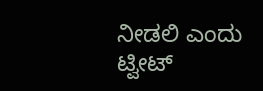ನೀಡಲಿ ಎಂದು ಟ್ವೀಟ್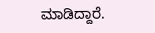ಮಾಡಿದ್ದಾರೆ.